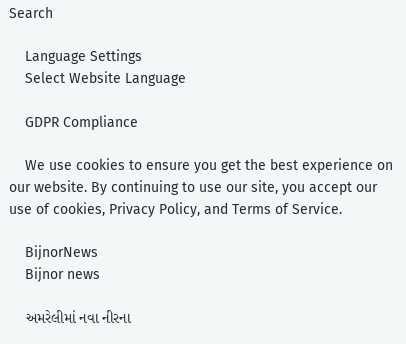Search

    Language Settings
    Select Website Language

    GDPR Compliance

    We use cookies to ensure you get the best experience on our website. By continuing to use our site, you accept our use of cookies, Privacy Policy, and Terms of Service.

    BijnorNews
    Bijnor news

    અમરેલીમાં નવા નીરના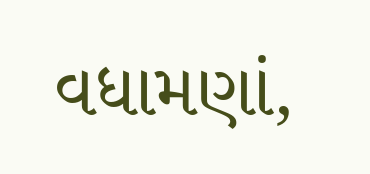વધામણાં,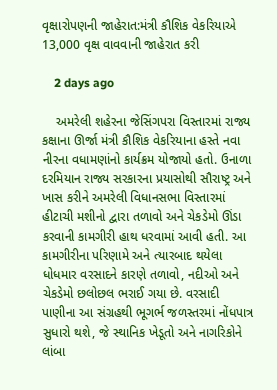વૃક્ષારોપણની જાહેરાત:મંત્રી કૌશિક વેકરિયાએ 13,000 વૃક્ષ વાવવાની જાહેરાત કરી

    2 days ago

    અમરેલી શહેરના જેસિંગપરા વિસ્તારમાં રાજ્ય કક્ષાના ઊર્જા મંત્રી કૌશિક વેકરિયાના હસ્તે નવા નીરના વધામણાંનો કાર્યક્રમ યોજાયો હતો. ઉનાળા દરમિયાન રાજ્ય સરકારના પ્રયાસોથી સૌરાષ્ટ્ર અને ખાસ કરીને અમરેલી વિધાનસભા વિસ્તારમાં હીટાચી મશીનો દ્વારા તળાવો અને ચેકડેમો ઊંડા કરવાની કામગીરી હાથ ધરવામાં આવી હતી. આ કામગીરીના પરિણામે અને ત્યારબાદ થયેલા ધોધમાર વરસાદને કારણે તળાવો, નદીઓ અને ચેકડેમો છલોછલ ભરાઈ ગયા છે. વરસાદી પાણીના આ સંગ્રહથી ભૂગર્ભ જળસ્તરમાં નોંધપાત્ર સુધારો થશે, જે સ્થાનિક ખેડૂતો અને નાગરિકોને લાંબા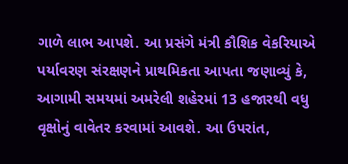ગાળે લાભ આપશે. આ પ્રસંગે મંત્રી કૌશિક વેકરિયાએ પર્યાવરણ સંરક્ષણને પ્રાથમિકતા આપતા જણાવ્યું કે, આગામી સમયમાં અમરેલી શહેરમાં 13 હજારથી વધુ વૃક્ષોનું વાવેતર કરવામાં આવશે. આ ઉપરાંત,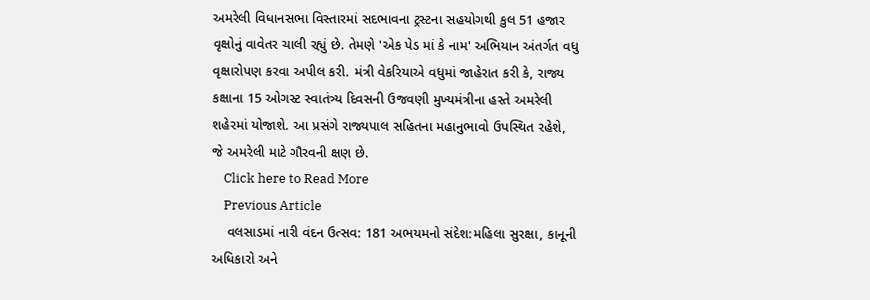અમરેલી વિધાનસભા વિસ્તારમાં સદભાવના ટ્રસ્ટના સહયોગથી કુલ 51 હજાર વૃક્ષોનું વાવેતર ચાલી રહ્યું છે. તેમણે 'એક પેડ માં કે નામ' અભિયાન અંતર્ગત વધુ વૃક્ષારોપણ કરવા અપીલ કરી. મંત્રી વેકરિયાએ વધુમાં જાહેરાત કરી કે, રાજ્ય કક્ષાના 15 ઓગસ્ટ સ્વાતંત્ર્ય દિવસની ઉજવણી મુખ્યમંત્રીના હસ્તે અમરેલી શહેરમાં યોજાશે. આ પ્રસંગે રાજ્યપાલ સહિતના મહાનુભાવો ઉપસ્થિત રહેશે, જે અમરેલી માટે ગૌરવની ક્ષણ છે.
    Click here to Read More
    Previous Article
    વલસાડમાં નારી વંદન ઉત્સવ: 181 અભયમનો સંદેશ:મહિલા સુરક્ષા, કાનૂની અધિકારો અને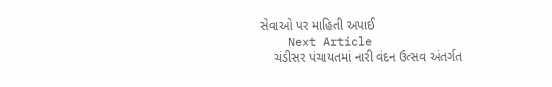સેવાઓ પર માહિતી અપાઈ
    Next Article
    ચંડીસર પંચાયતમાં નારી વંદન ઉત્સવ અંતર્ગત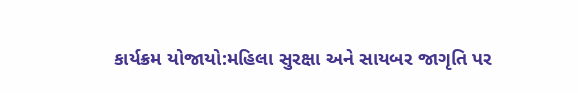કાર્યક્રમ યોજાયો:મહિલા સુરક્ષા અને સાયબર જાગૃતિ પર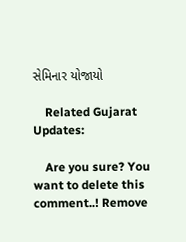સેમિનાર યોજાયો

    Related Gujarat Updates:

    Are you sure? You want to delete this comment..! Remove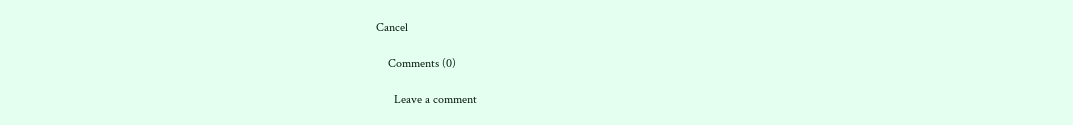Cancel

    Comments (0)

      Leave a comment